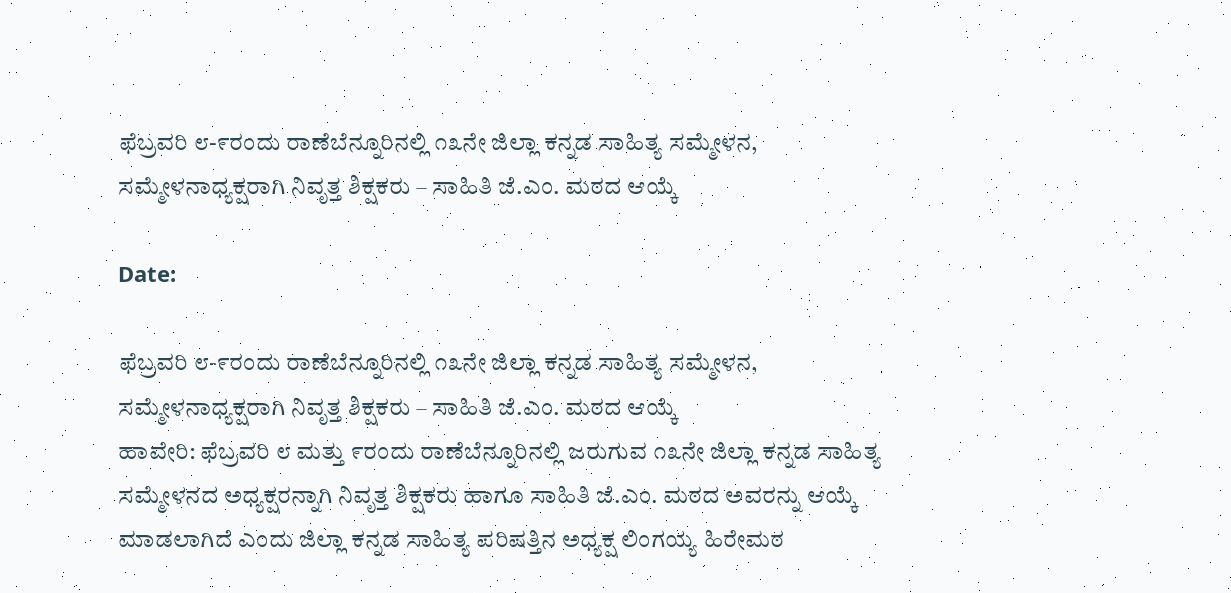ಫೆಬ್ರವರಿ ೮-೯ರಂದು ರಾಣೆಬೆನ್ನೂರಿನಲ್ಲಿ ೧೩ನೇ ಜಿಲ್ಲಾ ಕನ್ನಡ ಸಾಹಿತ್ಯ ಸಮ್ಮೇಳನ, ಸಮ್ಮೇಳನಾಧ್ಯಕ್ಷರಾಗಿ ನಿವೃತ್ತ ಶಿಕ್ಷಕರು – ಸಾಹಿತಿ ಜೆ.ಎಂ. ಮಠದ ಆಯ್ಕೆ

Date:

ಫೆಬ್ರವರಿ ೮-೯ರಂದು ರಾಣೆಬೆನ್ನೂರಿನಲ್ಲಿ ೧೩ನೇ ಜಿಲ್ಲಾ ಕನ್ನಡ ಸಾಹಿತ್ಯ ಸಮ್ಮೇಳನ, ಸಮ್ಮೇಳನಾಧ್ಯಕ್ಷರಾಗಿ ನಿವೃತ್ತ ಶಿಕ್ಷಕರು – ಸಾಹಿತಿ ಜೆ.ಎಂ. ಮಠದ ಆಯ್ಕೆ
ಹಾವೇರಿ: ಫೆಬ್ರವರಿ ೮ ಮತ್ತು ೯ರಂದು ರಾಣೆಬೆನ್ನೂರಿನಲ್ಲಿ ಜರುಗುವ ೧೩ನೇ ಜಿಲ್ಲಾ ಕನ್ನಡ ಸಾಹಿತ್ಯ ಸಮ್ಮೇಳನದ ಅಧ್ಯಕ್ಷರನ್ನಾಗಿ ನಿವೃತ್ತ ಶಿಕ್ಷಕರು ಹಾಗೂ ಸಾಹಿತಿ ಜೆ.ಎಂ. ಮಠದ ಅವರನ್ನು ಆಯ್ಕೆ ಮಾಡಲಾಗಿದೆ ಎಂದು ಜಿಲ್ಲಾ ಕನ್ನಡ ಸಾಹಿತ್ಯ ಪರಿಷತ್ತಿನ ಅಧ್ಯಕ್ಷ ಲಿಂಗಯ್ಯ ಹಿರೇಮಠ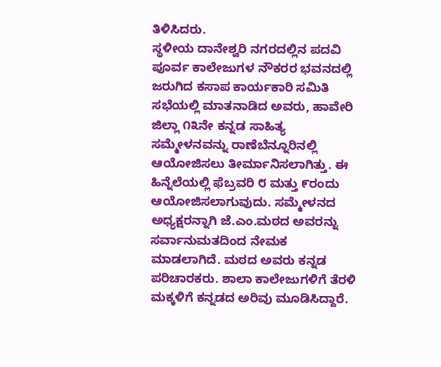ತಿಳಿಸಿದರು.
ಸ್ಥಳೀಯ ದಾನೇಶ್ವರಿ ನಗರದಲ್ಲಿನ ಪದವಿ ಪೂರ್ವ ಕಾಲೇಜುಗಳ ನೌಕರರ ಭವನದಲ್ಲಿ ಜರುಗಿದ ಕಸಾಪ ಕಾರ್ಯಕಾರಿ ಸಮಿತಿ ಸಭೆಯಲ್ಲಿ ಮಾತನಾಡಿದ ಅವರು, ಹಾವೇರಿ ಜಿಲ್ಲಾ ೧೩ನೇ ಕನ್ನಡ ಸಾಹಿತ್ಯ ಸಮ್ಮೇಳನವನ್ನು ರಾಣೆಬೆನ್ನೂರಿನಲ್ಲಿ ಆಯೋಜಿಸಲು ತೀರ್ಮಾನಿಸಲಾಗಿತ್ತು. ಈ ಹಿನ್ನೆಲೆಯಲ್ಲಿ ಫೆಬ್ರವರಿ ೮ ಮತ್ತು ೯ರಂದು ಆಯೋಜಿಸಲಾಗುವುದು. ಸಮ್ಮೇಳನದ ಅಧ್ಯಕ್ಷರನ್ನಾಗಿ ಜೆ.ಎಂ.ಮಠದ ಅವರನ್ನು ಸರ್ವಾನುಮತದಿಂದ ನೇಮಕ ಮಾಡಲಾಗಿದೆ. ಮಠದ ಅವರು ಕನ್ನಡ ಪರಿಚಾರಕರು. ಶಾಲಾ ಕಾಲೇಜುಗಳಿಗೆ ತೆರಳಿ ಮಕ್ಕಳಿಗೆ ಕನ್ನಡದ ಅರಿವು ಮೂಡಿಸಿದ್ದಾರೆ.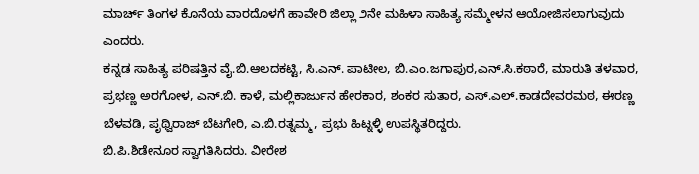ಮಾರ್ಚ್ ತಿಂಗಳ ಕೊನೆಯ ವಾರದೊಳಗೆ ಹಾವೇರಿ ಜಿಲ್ಲಾ ೨ನೇ ಮಹಿಳಾ ಸಾಹಿತ್ಯ ಸಮ್ಮೇಳನ ಆಯೋಜಿಸಲಾಗುವುದು ಎಂದರು.
ಕನ್ನಡ ಸಾಹಿತ್ಯ ಪರಿಷತ್ತಿನ ವೈ.ಬಿ.ಆಲದಕಟ್ಟಿ, ಸಿ.ಎನ್. ಪಾಟೀಲ, ಬಿ.ಎಂ.ಜಗಾಪುರ,ಎನ್.ಸಿ.ಕಠಾರೆ, ಮಾರುತಿ ತಳವಾರ, ಪ್ರಭಣ್ಣ ಅರಗೋಳ, ಎನ್.ಬಿ. ಕಾಳೆ, ಮಲ್ಲಿಕಾರ್ಜುನ ಹೇರಕಾರ, ಶಂಕರ ಸುತಾರ, ಎಸ್.ಎಲ್.ಕಾಡದೇವರಮಠ, ಈರಣ್ಣ ಬೆಳವಡಿ, ಪೃಥ್ವಿರಾಜ್ ಬೆಟಗೇರಿ, ಎ.ಬಿ.ರತ್ನಮ್ಮ, ಪ್ರಭು ಹಿಟ್ನಳ್ಳಿ ಉಪಸ್ಥಿತರಿದ್ದರು.
ಬಿ.ಪಿ.ಶಿಡೇನೂರ ಸ್ವಾಗತಿಸಿದರು. ವೀರೇಶ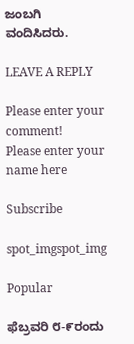ಜಂಬಗಿ ವಂದಿಸಿದರು.

LEAVE A REPLY

Please enter your comment!
Please enter your name here

Subscribe

spot_imgspot_img

Popular

ಫೆಬ್ರವರಿ ೮-೯ರಂದು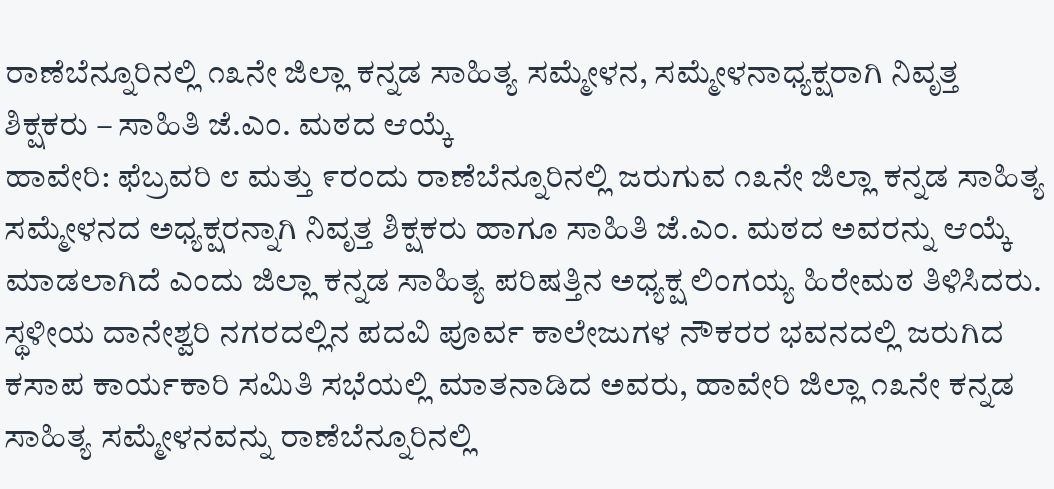ರಾಣೆಬೆನ್ನೂರಿನಲ್ಲಿ ೧೩ನೇ ಜಿಲ್ಲಾ ಕನ್ನಡ ಸಾಹಿತ್ಯ ಸಮ್ಮೇಳನ, ಸಮ್ಮೇಳನಾಧ್ಯಕ್ಷರಾಗಿ ನಿವೃತ್ತ ಶಿಕ್ಷಕರು – ಸಾಹಿತಿ ಜೆ.ಎಂ. ಮಠದ ಆಯ್ಕೆ
ಹಾವೇರಿ: ಫೆಬ್ರವರಿ ೮ ಮತ್ತು ೯ರಂದು ರಾಣೆಬೆನ್ನೂರಿನಲ್ಲಿ ಜರುಗುವ ೧೩ನೇ ಜಿಲ್ಲಾ ಕನ್ನಡ ಸಾಹಿತ್ಯ ಸಮ್ಮೇಳನದ ಅಧ್ಯಕ್ಷರನ್ನಾಗಿ ನಿವೃತ್ತ ಶಿಕ್ಷಕರು ಹಾಗೂ ಸಾಹಿತಿ ಜೆ.ಎಂ. ಮಠದ ಅವರನ್ನು ಆಯ್ಕೆ ಮಾಡಲಾಗಿದೆ ಎಂದು ಜಿಲ್ಲಾ ಕನ್ನಡ ಸಾಹಿತ್ಯ ಪರಿಷತ್ತಿನ ಅಧ್ಯಕ್ಷ ಲಿಂಗಯ್ಯ ಹಿರೇಮಠ ತಿಳಿಸಿದರು.
ಸ್ಥಳೀಯ ದಾನೇಶ್ವರಿ ನಗರದಲ್ಲಿನ ಪದವಿ ಪೂರ್ವ ಕಾಲೇಜುಗಳ ನೌಕರರ ಭವನದಲ್ಲಿ ಜರುಗಿದ ಕಸಾಪ ಕಾರ್ಯಕಾರಿ ಸಮಿತಿ ಸಭೆಯಲ್ಲಿ ಮಾತನಾಡಿದ ಅವರು, ಹಾವೇರಿ ಜಿಲ್ಲಾ ೧೩ನೇ ಕನ್ನಡ ಸಾಹಿತ್ಯ ಸಮ್ಮೇಳನವನ್ನು ರಾಣೆಬೆನ್ನೂರಿನಲ್ಲಿ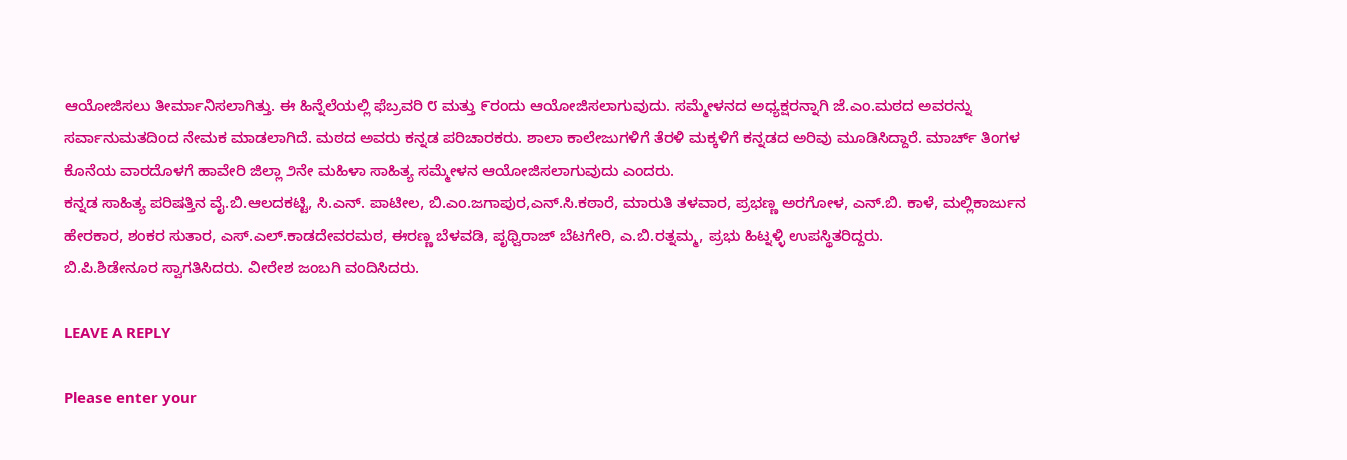ಆಯೋಜಿಸಲು ತೀರ್ಮಾನಿಸಲಾಗಿತ್ತು. ಈ ಹಿನ್ನೆಲೆಯಲ್ಲಿ ಫೆಬ್ರವರಿ ೮ ಮತ್ತು ೯ರಂದು ಆಯೋಜಿಸಲಾಗುವುದು. ಸಮ್ಮೇಳನದ ಅಧ್ಯಕ್ಷರನ್ನಾಗಿ ಜೆ.ಎಂ.ಮಠದ ಅವರನ್ನು ಸರ್ವಾನುಮತದಿಂದ ನೇಮಕ ಮಾಡಲಾಗಿದೆ. ಮಠದ ಅವರು ಕನ್ನಡ ಪರಿಚಾರಕರು. ಶಾಲಾ ಕಾಲೇಜುಗಳಿಗೆ ತೆರಳಿ ಮಕ್ಕಳಿಗೆ ಕನ್ನಡದ ಅರಿವು ಮೂಡಿಸಿದ್ದಾರೆ. ಮಾರ್ಚ್ ತಿಂಗಳ ಕೊನೆಯ ವಾರದೊಳಗೆ ಹಾವೇರಿ ಜಿಲ್ಲಾ ೨ನೇ ಮಹಿಳಾ ಸಾಹಿತ್ಯ ಸಮ್ಮೇಳನ ಆಯೋಜಿಸಲಾಗುವುದು ಎಂದರು.
ಕನ್ನಡ ಸಾಹಿತ್ಯ ಪರಿಷತ್ತಿನ ವೈ.ಬಿ.ಆಲದಕಟ್ಟಿ, ಸಿ.ಎನ್. ಪಾಟೀಲ, ಬಿ.ಎಂ.ಜಗಾಪುರ,ಎನ್.ಸಿ.ಕಠಾರೆ, ಮಾರುತಿ ತಳವಾರ, ಪ್ರಭಣ್ಣ ಅರಗೋಳ, ಎನ್.ಬಿ. ಕಾಳೆ, ಮಲ್ಲಿಕಾರ್ಜುನ ಹೇರಕಾರ, ಶಂಕರ ಸುತಾರ, ಎಸ್.ಎಲ್.ಕಾಡದೇವರಮಠ, ಈರಣ್ಣ ಬೆಳವಡಿ, ಪೃಥ್ವಿರಾಜ್ ಬೆಟಗೇರಿ, ಎ.ಬಿ.ರತ್ನಮ್ಮ, ಪ್ರಭು ಹಿಟ್ನಳ್ಳಿ ಉಪಸ್ಥಿತರಿದ್ದರು.
ಬಿ.ಪಿ.ಶಿಡೇನೂರ ಸ್ವಾಗತಿಸಿದರು. ವೀರೇಶ ಜಂಬಗಿ ವಂದಿಸಿದರು.

LEAVE A REPLY

Please enter your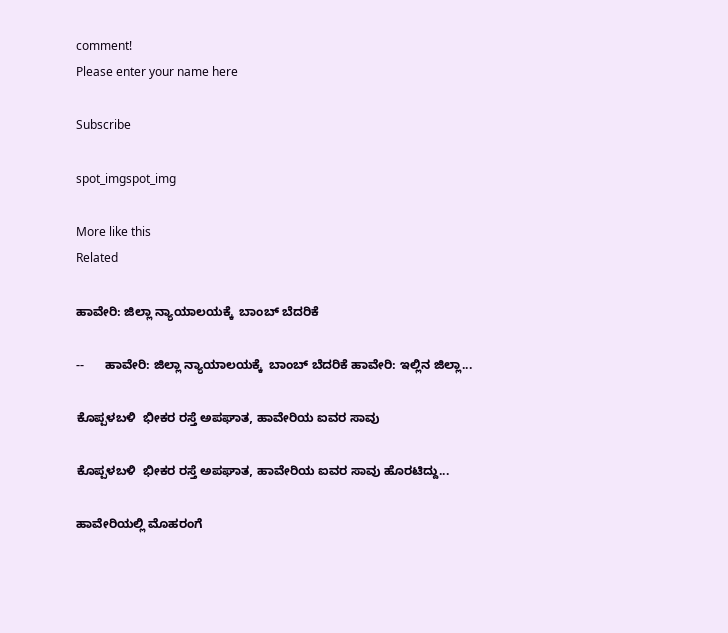comment!
Please enter your name here

Subscribe

spot_imgspot_img

More like this
Related

ಹಾವೇರಿ: ಜಿಲ್ಲಾ ನ್ಯಾಯಾಲಯಕ್ಕೆ  ಬಾಂಬ್ ಬೆದರಿಕೆ

--      ಹಾವೇರಿ: ಜಿಲ್ಲಾ ನ್ಯಾಯಾಲಯಕ್ಕೆ  ಬಾಂಬ್ ಬೆದರಿಕೆ ಹಾವೇರಿ: ಇಲ್ಲಿನ ಜಿಲ್ಲಾ...

ಕೊಪ್ಪಳಬಳಿ  ಭೀಕರ ರಸ್ತೆ ಅಪಘಾತ, ಹಾವೇರಿಯ ಐವರ ಸಾವು

ಕೊಪ್ಪಳಬಳಿ  ಭೀಕರ ರಸ್ತೆ ಅಪಘಾತ, ಹಾವೇರಿಯ ಐವರ ಸಾವು ಹೊರಟಿದ್ದು...

ಹಾವೇರಿಯಲ್ಲಿ ಮೊಹರಂಗೆ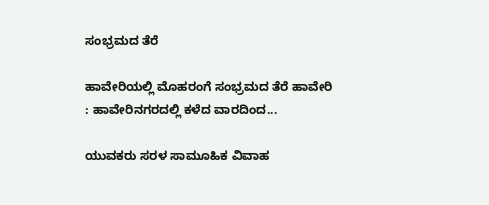ಸಂಭ್ರಮದ ತೆರೆ

ಹಾವೇರಿಯಲ್ಲಿ ಮೊಹರಂಗೆ ಸಂಭ್ರಮದ ತೆರೆ ಹಾವೇರಿ : ಹಾವೇರಿನಗರದಲ್ಲಿ ಕಳೆದ ವಾರದಿಂದ...

ಯುವಕರು ಸರಳ ಸಾಮೂಹಿಕ ವಿವಾಹ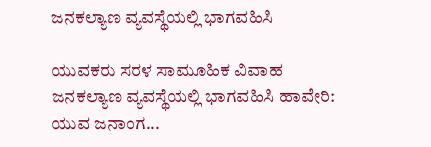ಜನಕಲ್ಯಾಣ ವ್ಯವಸ್ಥೆಯಲ್ಲಿ ಭಾಗವಹಿಸಿ

ಯುವಕರು ಸರಳ ಸಾಮೂಹಿಕ ವಿವಾಹ ಜನಕಲ್ಯಾಣ ವ್ಯವಸ್ಥೆಯಲ್ಲಿ ಭಾಗವಹಿಸಿ ಹಾವೇರಿ: ಯುವ ಜನಾಂಗ...